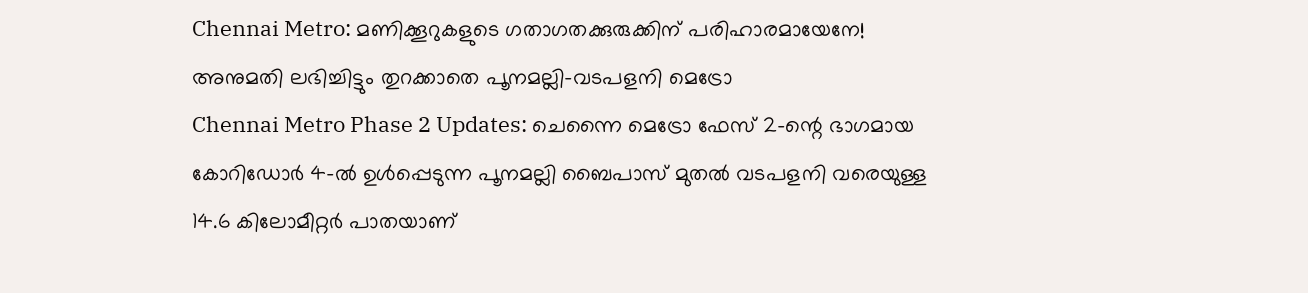Chennai Metro: മണിക്കൂറുകളുടെ ഗതാഗതക്കുരുക്കിന് പരിഹാരമായേനേ! അനുമതി ലഭിച്ചിട്ടും തുറക്കാതെ പൂനമല്ലി-വടപളനി മെട്രോ
Chennai Metro Phase 2 Updates: ചെന്നൈ മെട്രോ ഫേസ് 2-ന്റെ ഭാഗമായ കോറിഡോർ 4-ൽ ഉൾപ്പെടുന്ന പൂനമല്ലി ബൈപാസ് മുതൽ വടപളനി വരെയുള്ള 14.6 കിലോമീറ്റർ പാതയാണ്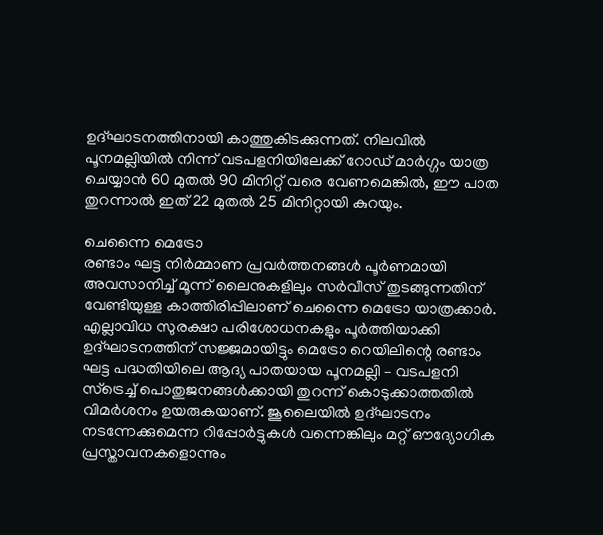ഉദ്ഘാടനത്തിനായി കാത്തുകിടക്കുന്നത്. നിലവിൽ പൂനമല്ലിയിൽ നിന്ന് വടപളനിയിലേക്ക് റോഡ് മാർഗ്ഗം യാത്ര ചെയ്യാൻ 60 മുതൽ 90 മിനിറ്റ് വരെ വേണമെങ്കിൽ, ഈ പാത തുറന്നാൽ ഇത് 22 മുതൽ 25 മിനിറ്റായി കുറയും.

ചെന്നൈ മെട്രോ
രണ്ടാം ഘട്ട നിർമ്മാണ പ്രവർത്തനങ്ങൾ പൂർണമായി അവസാനിച്ച് മൂന്ന് ലൈനുകളിലും സർവീസ് തുടങ്ങുന്നതിന് വേണ്ടിയുള്ള കാത്തിരിപ്പിലാണ് ചെന്നൈ മെട്രോ യാത്രക്കാർ. എല്ലാവിധ സുരക്ഷാ പരിശോധനകളും പൂർത്തിയാക്കി ഉദ്ഘാടനത്തിന് സജ്ജമായിട്ടും മെട്രോ റെയിലിന്റെ രണ്ടാം ഘട്ട പദ്ധതിയിലെ ആദ്യ പാതയായ പൂനമല്ലി – വടപളനി സ്ട്രെച്ച് പൊതുജനങ്ങൾക്കായി തുറന്ന് കൊടുക്കാത്തതിൽ വിമർശനം ഉയരുകയാണ്. ജൂലൈയിൽ ഉദ്ഘാടനം നടന്നേക്കുമെന്ന റിപ്പോർട്ടുകൾ വന്നെങ്കിലും മറ്റ് ഔദ്യോഗിക പ്രസ്താവനകളൊന്നും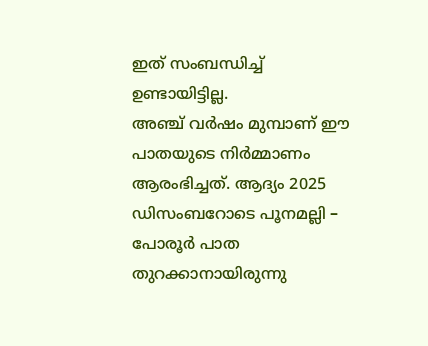ഇത് സംബന്ധിച്ച് ഉണ്ടായിട്ടില്ല.
അഞ്ച് വർഷം മുമ്പാണ് ഈ പാതയുടെ നിർമ്മാണം ആരംഭിച്ചത്. ആദ്യം 2025 ഡിസംബറോടെ പൂനമല്ലി – പോരൂർ പാത തുറക്കാനായിരുന്നു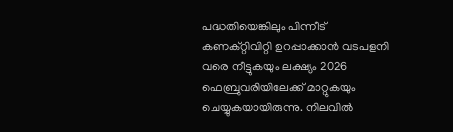പദ്ധതിയെങ്കിലും പിന്നീട് കണക്റ്റിവിറ്റി ഉറപ്പാക്കാൻ വടപളനി വരെ നീട്ടുകയും ലക്ഷ്യം 2026 ഫെബ്രുവരിയിലേക്ക് മാറ്റുകയും ചെയ്യുകയായിരുന്നു. നിലവിൽ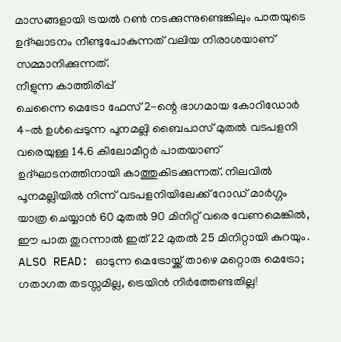മാസങ്ങളായി ട്രയൽ റൺ നടക്കുന്നുണ്ടെങ്കിലും പാതയുടെ ഉദ്ഘാടനം നീണ്ടുപോകുന്നത് വലിയ നിരാശയാണ് സമ്മാനിക്കുന്നത്.
നീളുന്ന കാത്തിരിപ്പ്
ചെന്നൈ മെട്രോ ഫേസ് 2-ന്റെ ഭാഗമായ കോറിഡോർ 4-ൽ ഉൾപ്പെടുന്ന പൂനമല്ലി ബൈപാസ് മുതൽ വടപളനി വരെയുള്ള 14.6 കിലോമീറ്റർ പാതയാണ് ഉദ്ഘാടനത്തിനായി കാത്തുകിടക്കുന്നത്. നിലവിൽ പൂനമല്ലിയിൽ നിന്ന് വടപളനിയിലേക്ക് റോഡ് മാർഗ്ഗം യാത്ര ചെയ്യാൻ 60 മുതൽ 90 മിനിറ്റ് വരെ വേണമെങ്കിൽ, ഈ പാത തുറന്നാൽ ഇത് 22 മുതൽ 25 മിനിറ്റായി കുറയും.
ALSO READ: ഓടുന്ന മെട്രോയ്ക്ക് താഴെ മറ്റൊരു മെട്രോ; ഗതാഗത തടസ്സമില്ല, ട്രെയിൻ നിർത്തേണ്ടതില്ല!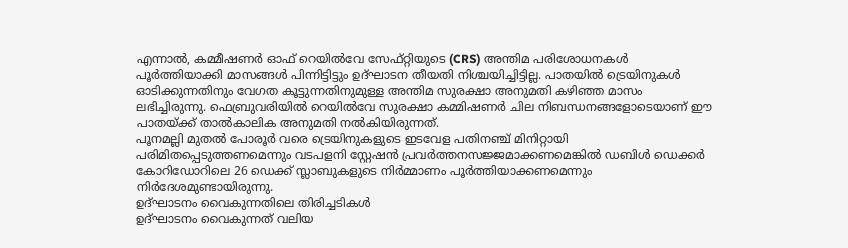എന്നാൽ, കമ്മീഷണർ ഓഫ് റെയിൽവേ സേഫ്റ്റിയുടെ (CRS) അന്തിമ പരിശോധനകൾ പൂർത്തിയാക്കി മാസങ്ങൾ പിന്നിട്ടിട്ടും ഉദ്ഘാടന തീയതി നിശ്ചയിച്ചിട്ടില്ല. പാതയിൽ ട്രെയിനുകൾ ഓടിക്കുന്നതിനും വേഗത കൂട്ടുന്നതിനുമുള്ള അന്തിമ സുരക്ഷാ അനുമതി കഴിഞ്ഞ മാസം ലഭിച്ചിരുന്നു. ഫെബ്രുവരിയിൽ റെയിൽവേ സുരക്ഷാ കമ്മിഷണർ ചില നിബന്ധനങ്ങളോടെയാണ് ഈ പാതയ്ക്ക് താൽകാലിക അനുമതി നൽകിയിരുന്നത്.
പൂനമല്ലി മുതൽ പോരൂർ വരെ ട്രെയിനുകളുടെ ഇടവേള പതിനഞ്ച് മിനിറ്റായി പരിമിതപ്പെടുത്തണമെന്നും വടപളനി സ്റ്റേഷൻ പ്രവർത്തനസജ്ജമാക്കണമെങ്കിൽ ഡബിൾ ഡെക്കർ കോറിഡോറിലെ 26 ഡെക്ക് സ്ലാബുകളുടെ നിർമ്മാണം പൂർത്തിയാക്കണമെന്നും നിർദേശമുണ്ടായിരുന്നു.
ഉദ്ഘാടനം വൈകുന്നതിലെ തിരിച്ചടികൾ
ഉദ്ഘാടനം വൈകുന്നത് വലിയ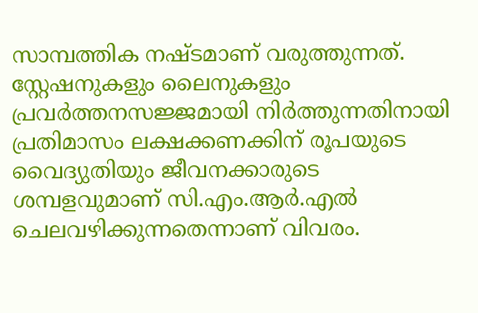സാമ്പത്തിക നഷ്ടമാണ് വരുത്തുന്നത്. സ്റ്റേഷനുകളും ലൈനുകളും പ്രവർത്തനസജ്ജമായി നിർത്തുന്നതിനായി പ്രതിമാസം ലക്ഷക്കണക്കിന് രൂപയുടെ വൈദ്യുതിയും ജീവനക്കാരുടെ ശമ്പളവുമാണ് സി.എം.ആർ.എൽ ചെലവഴിക്കുന്നതെന്നാണ് വിവരം.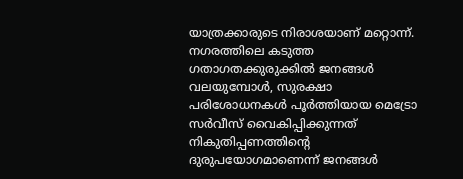യാത്രക്കാരുടെ നിരാശയാണ് മറ്റൊന്ന്. നഗരത്തിലെ കടുത്ത ഗതാഗതക്കുരുക്കിൽ ജനങ്ങൾ വലയുമ്പോൾ, സുരക്ഷാ പരിശോധനകൾ പൂർത്തിയായ മെട്രോ സർവീസ് വൈകിപ്പിക്കുന്നത് നികുതിപ്പണത്തിന്റെ ദുരുപയോഗമാണെന്ന് ജനങ്ങൾ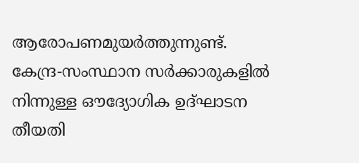ആരോപണമുയർത്തുന്നുണ്ട്. കേന്ദ്ര-സംസ്ഥാന സർക്കാരുകളിൽ നിന്നുള്ള ഔദ്യോഗിക ഉദ്ഘാടന തീയതി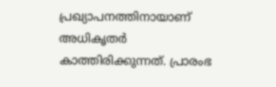പ്രഖ്യാപനത്തിനായാണ് അധികൃതർ കാത്തിരിക്കുന്നത്. പ്രാരംഭ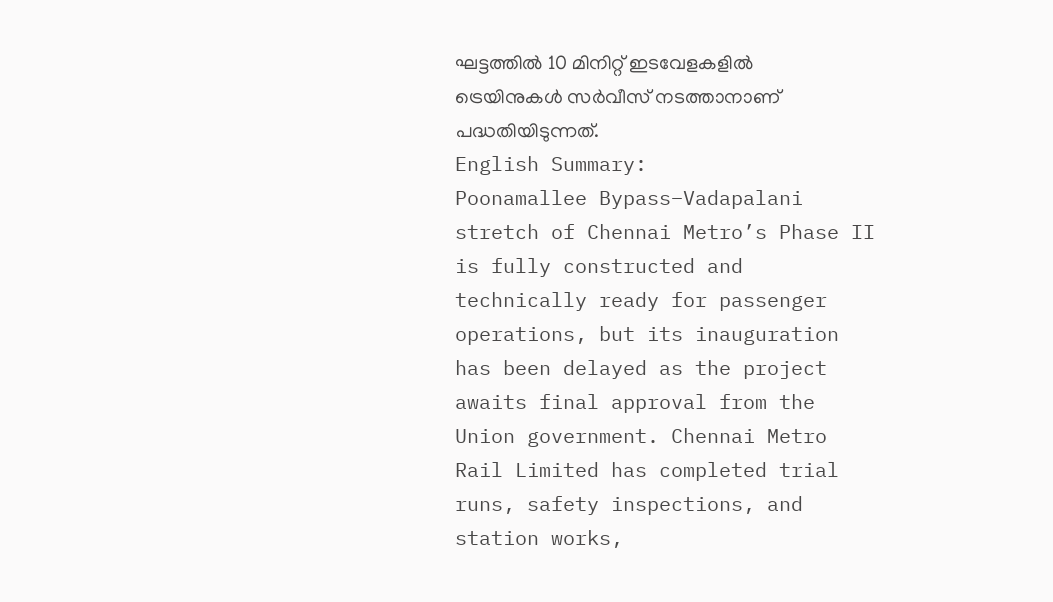ഘട്ടത്തിൽ 10 മിനിറ്റ് ഇടവേളകളിൽ ട്രെയിനുകൾ സർവീസ് നടത്താനാണ് പദ്ധതിയിടുന്നത്.
English Summary:
Poonamallee Bypass–Vadapalani stretch of Chennai Metro’s Phase II is fully constructed and technically ready for passenger operations, but its inauguration has been delayed as the project awaits final approval from the Union government. Chennai Metro Rail Limited has completed trial runs, safety inspections, and station works,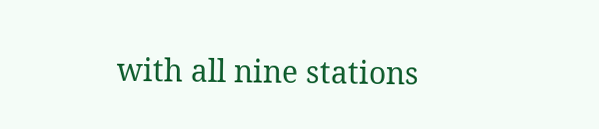with all nine stations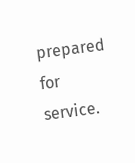prepared for service.